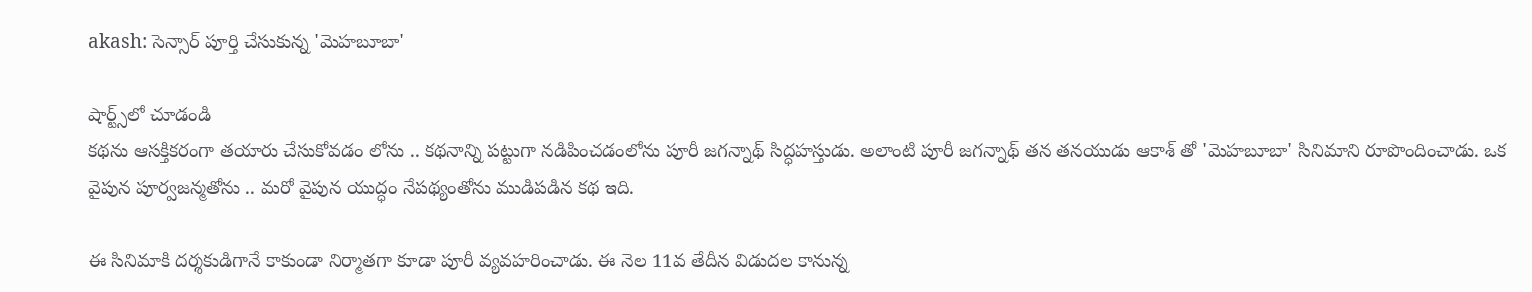akash: సెన్సార్ పూర్తి చేసుకున్న 'మెహబూబా'

షార్ట్స్‌లో చూడండి
కథను ఆసక్తికరంగా తయారు చేసుకోవడం లోను .. కథనాన్ని పట్టుగా నడిపించడంలోను పూరీ జగన్నాథ్ సిద్ధహస్తుడు. అలాంటి పూరీ జగన్నాథ్ తన తనయుడు ఆకాశ్ తో 'మెహబూబా' సినిమాని రూపొందించాడు. ఒక వైపున పూర్వజన్మతోను .. మరో వైపున యుద్ధం నేపథ్యంతోను ముడిపడిన కథ ఇది.

ఈ సినిమాకి దర్శకుడిగానే కాకుండా నిర్మాతగా కూడా పూరీ వ్యవహరించాడు. ఈ నెల 11వ తేదీన విడుదల కానున్న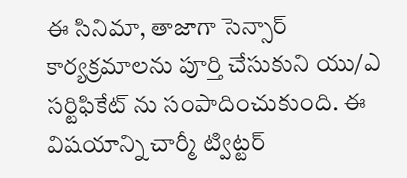ఈ సినిమా, తాజాగా సెన్సార్ కార్యక్రమాలను పూర్తి చేసుకుని యు/ఎ సర్టిఫికేట్ ను సంపాదించుకుంది. ఈ విషయాన్ని చార్మీ ట్విట్టర్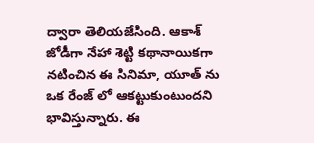ద్వారా తెలియజేసింది. ఆకాశ్ జోడీగా నేహా శెట్టి కథానాయికగా నటించిన ఈ సినిమా, యూత్ ను ఒక రేంజ్ లో ఆకట్టుకుంటుందని భావిస్తున్నారు. ఈ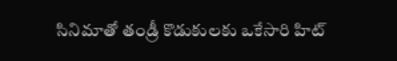సినిమాతో తండ్రీ కొడుకులకు ఒకేసారి హిట్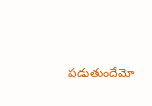పడుతుందేమో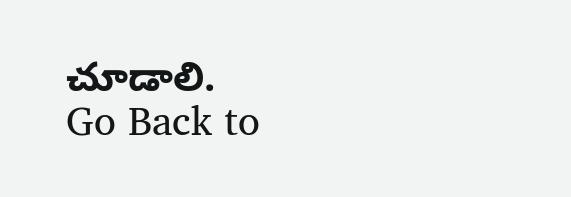చూడాలి.
Go Back to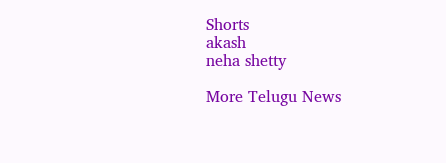Shorts
akash
neha shetty

More Telugu News